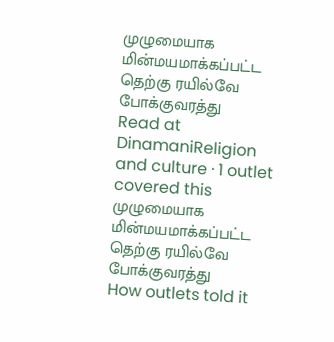முழுமையாக மின்மயமாக்கப்பட்ட தெற்கு ரயில்வே போக்குவரத்து
Read at DinamaniReligion and culture · 1 outlet covered this
முழுமையாக மின்மயமாக்கப்பட்ட தெற்கு ரயில்வே போக்குவரத்து
How outlets told it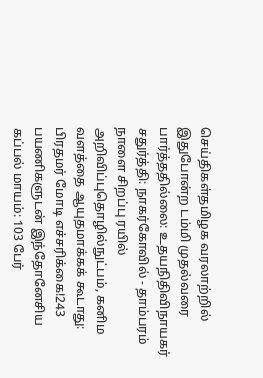செய்திகள்தமிழக வரலாற்றில் இதுபோன்ற டம்மி முதல்வரை பார்த்ததில்லை: உதயநிதிவிநாயகர் சதுர்த்தி: நாகர்கோவில் - தாம்பரம் நாளை சிறப்பு ரயில் அறிவிப்புதொழில்நுட்பம், கனிம வளத்தை ஆயுதமாக்கக் கூடாது: பிரதமர் மோடி எச்சரிக்கை!243 பயணிகளுடன் இந்தோனேசிய கப்பல் மாயம்: 103 பேர்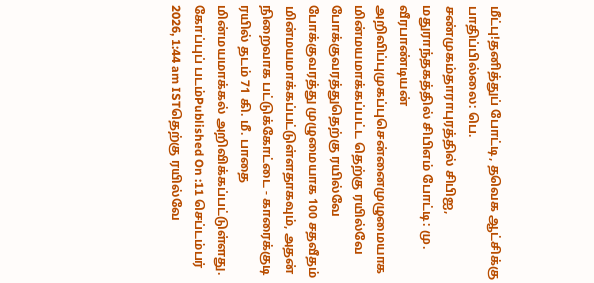மீட்பு!தனித்துப் போட்டி, தவெக ஆட்சிக்கு பாதிப்பில்லை: பெ. சண்முகம்தாராபுரத்தில் சிபிஐ, மதுராந்தகத்தில் சிபிஎம் போட்டி: மு. வீரபாண்டியன் அறிவிப்புமுகப்புசென்னைமுழுமையாக மின்மயமாக்கப்பட்ட தெற்கு ரயில்வே போக்குவரத்துதெற்கு ரயில்வே போக்குவரத்து முழுமையாக 100 சதவீதம் மின்மயமாக்கப்பட்டுள்ளதாகவும், அதன் நிறைவாக பட்டுக்கோட்டை - காரைக்குடி ரயில் தடம் 71 கி. மீ. பாதை மின்மயமாக்கல் அறிவிக்கப்பட்டுள்ளது. கோப்புப் படம்Published On :11 செப்டம்பர் 2026, 1:44 am ISTதெற்கு ரயில்வே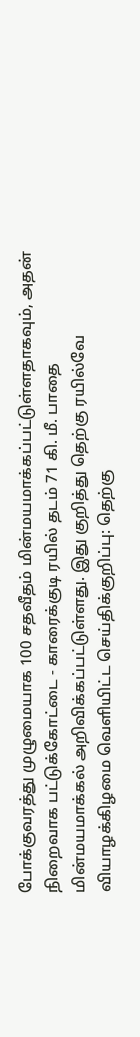போக்குவரத்து முழுமையாக 100 சதவீதம் மின்மயமாக்கப்பட்டுள்ளதாகவும், அதன் நிறைவாக பட்டுக்கோட்டை - காரைக்குடி ரயில் தடம் 71 கி. மீ. பாதை மின்மயமாக்கல் அறிவிக்கப்பட்டுள்ளது. இது குறித்து தெற்கு ரயில்வே வியாழக்கிழமை வெளியிட்ட செய்திக்குறிப்பு: தெற்கு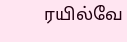ரயில்வே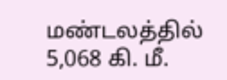மண்டலத்தில் 5,068 கி. மீ.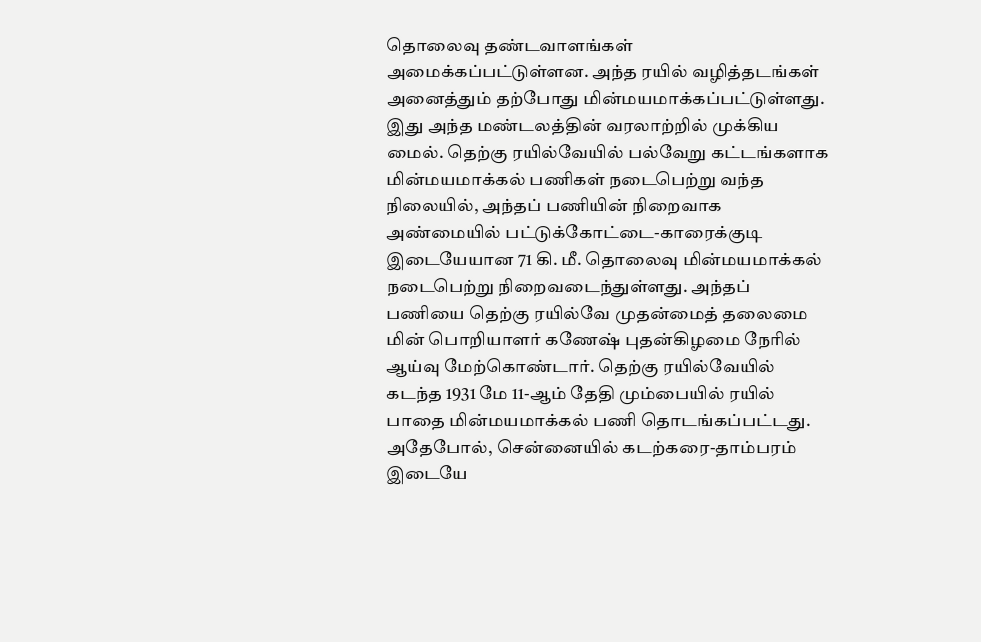தொலைவு தண்டவாளங்கள் அமைக்கப்பட்டுள்ளன. அந்த ரயில் வழித்தடங்கள் அனைத்தும் தற்போது மின்மயமாக்கப்பட்டுள்ளது. இது அந்த மண்டலத்தின் வரலாற்றில் முக்கிய மைல். தெற்கு ரயில்வேயில் பல்வேறு கட்டங்களாக மின்மயமாக்கல் பணிகள் நடைபெற்று வந்த நிலையில், அந்தப் பணியின் நிறைவாக அண்மையில் பட்டுக்கோட்டை-காரைக்குடி இடையேயான 71 கி. மீ. தொலைவு மின்மயமாக்கல் நடைபெற்று நிறைவடைந்துள்ளது. அந்தப் பணியை தெற்கு ரயில்வே முதன்மைத் தலைமை மின் பொறியாளர் கணேஷ் புதன்கிழமை நேரில் ஆய்வு மேற்கொண்டார். தெற்கு ரயில்வேயில் கடந்த 1931 மே 11-ஆம் தேதி மும்பையில் ரயில் பாதை மின்மயமாக்கல் பணி தொடங்கப்பட்டது. அதேபோல், சென்னையில் கடற்கரை-தாம்பரம் இடையே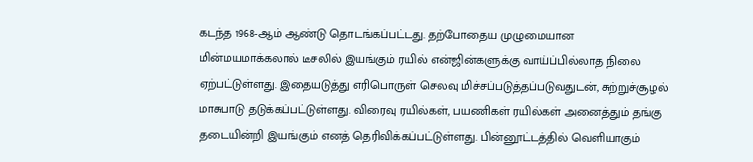கடந்த 1968-ஆம் ஆண்டு தொடங்கப்பட்டது. தற்போதைய முழுமையான மின்மயமாக்கலால் டீசலில் இயங்கும் ரயில் என்ஜின்களுக்கு வாய்ப்பில்லாத நிலை ஏற்பட்டுள்ளது. இதையடுத்து எரிபொருள் செலவு மிச்சப்படுத்தப்படுவதுடன், சுற்றுச்சூழல் மாசுபாடு தடுக்கப்பட்டுள்ளது. விரைவு ரயில்கள், பயணிகள் ரயில்கள் அனைத்தும் தங்கு தடையின்றி இயங்கும் எனத் தெரிவிக்கப்பட்டுள்ளது. பின்னூட்டத்தில் வெளியாகும்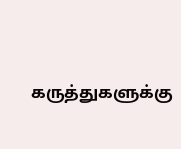கருத்துகளுக்கு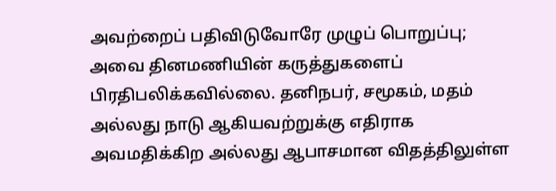அவற்றைப் பதிவிடுவோரே முழுப் பொறுப்பு; அவை தினமணியின் கருத்துகளைப் பிரதிபலிக்கவில்லை. தனிநபர், சமூகம், மதம் அல்லது நாடு ஆகியவற்றுக்கு எதிராக அவமதிக்கிற அல்லது ஆபாசமான விதத்திலுள்ள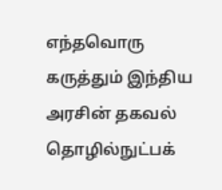எந்தவொரு கருத்தும் இந்திய அரசின் தகவல் தொழில்நுட்பக்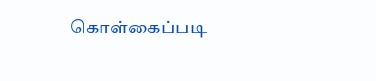கொள்கைப்படி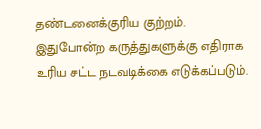தண்டனைக்குரிய குற்றம். இதுபோன்ற கருத்துகளுக்கு எதிராக உரிய சட்ட நடவடிக்கை எடுக்கப்படும்.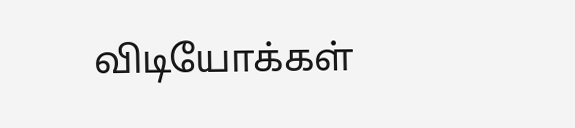விடியோக்கள்